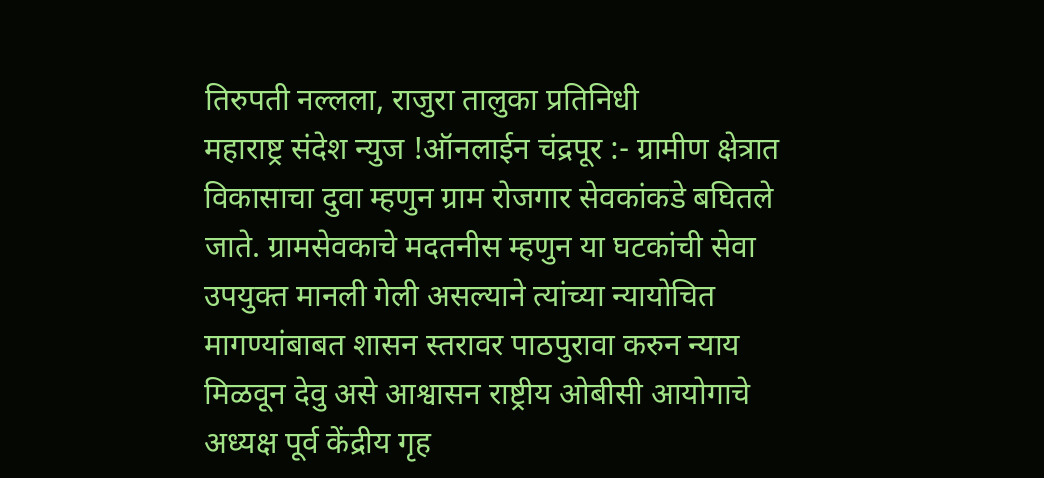तिरुपती नल्लला, राजुरा तालुका प्रतिनिधी
महाराष्ट्र संदेश न्युज !ऑनलाईन चंद्रपूर :- ग्रामीण क्षेत्रात विकासाचा दुवा म्हणुन ग्राम रोजगार सेवकांकडे बघितले जाते. ग्रामसेवकाचे मदतनीस म्हणुन या घटकांची सेवा उपयुक्त मानली गेली असल्याने त्यांच्या न्यायोचित मागण्यांबाबत शासन स्तरावर पाठपुरावा करुन न्याय मिळवून देवु असे आश्वासन राष्ट्रीय ओबीसी आयोगाचे अध्यक्ष पूर्व केंद्रीय गृह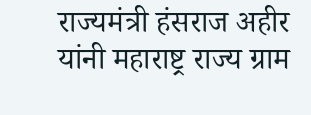राज्यमंत्री हंसराज अहीर यांनी महाराष्ट्र राज्य ग्राम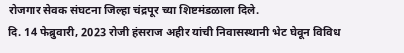रोजगार सेवक संघटना जिल्हा चंद्रपूर च्या शिष्टमंडळाला दिले.
दि. 14 फेब्रुवारी, 2023 रोजी हंसराज अहीर यांची निवासस्थानी भेट घेवून विविध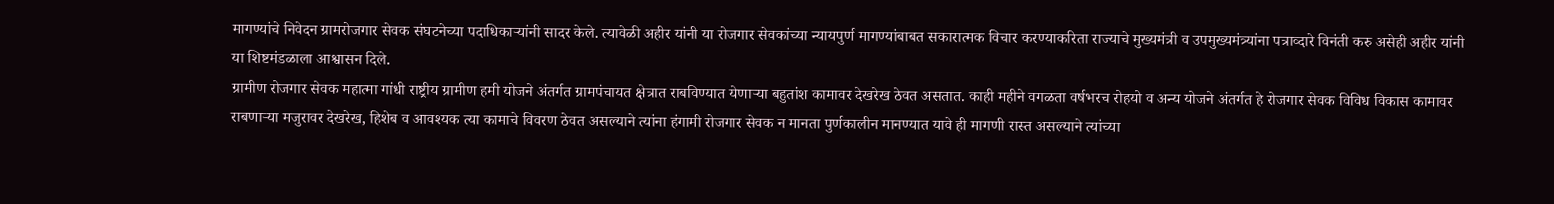मागण्यांचे निवेदन ग्रामरोजगार सेवक संघटनेच्या पदाधिकाऱ्यांनी सादर केले. त्यावेळी अहीर यांनी या रोजगार सेवकांच्या न्यायपुर्ण मागण्यांबाबत सकारात्मक विचार करण्याकरिता राज्याचे मुख्यमंत्री व उपमुख्यमंत्र्यांना पत्राव्दारे विनंती करु असेही अहीर यांनी या शिष्टमंडळाला आश्वासन दिले.
ग्रामीण रोजगार सेवक महात्मा गांधी राष्ट्रीय ग्रामीण हमी योजने अंतर्गत ग्रामपंचायत क्षेत्रात राबविण्यात येणाऱ्या बहुतांश कामावर देखरेख ठेवत असतात. काही महीने वगळता वर्षभरच रोहयो व अन्य योजने अंतर्गत हे रोजगार सेवक विविध विकास कामावर राबणाऱ्या मजुरावर देखरेख, हिशेब व आवश्यक त्या कामाचे विवरण ठेवत असल्याने त्यांना हंगामी रोजगार सेवक न मानता पुर्णकालीन मानण्यात यावे ही मागणी रास्त असल्याने त्यांच्या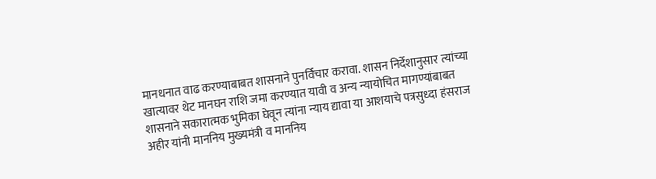मानधनात वाढ करण्याबाबत शासनाने पुनर्विचार करावा. शासन निर्देशानुसार त्यांच्या खात्यावर थेट मानघन राशि जमा करण्यात यावी व अन्य न्यायोचित मागण्यांबाबत शासनाने सकारात्मक भुमिका घेवून त्यांना न्याय द्यावा या आशयाचे पत्रसुध्दा हंसराज अहीर यांनी माननिय मुख्यमंत्री व माननिय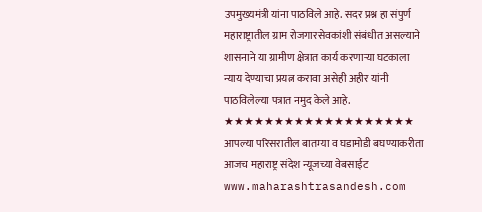उपमुख्यमंत्री यांना पाठविले आहे. सदर प्रश्न हा संपुर्ण महाराष्ट्रातील ग्राम रोजगारसेवकांशी संबंधीत असल्याने शासनाने या ग्रामीण क्षेत्रात कार्य करणाऱ्या घटकाला न्याय देण्याचा प्रयत्न करावा असेही अहीर यांनी पाठविलेल्या पत्रात नमुद केले आहे.
★★★★★★★★★★★★★★★★★★★
आपल्या परिसरातील बातम्या व घडामोडी बघण्याकरीता आजच महाराष्ट्र संदेश न्यूजच्या वेबसाईट www.maharashtrasandesh.com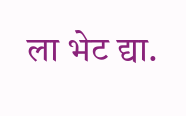ला भेट द्या.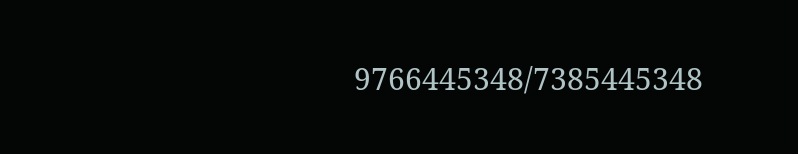9766445348/7385445348